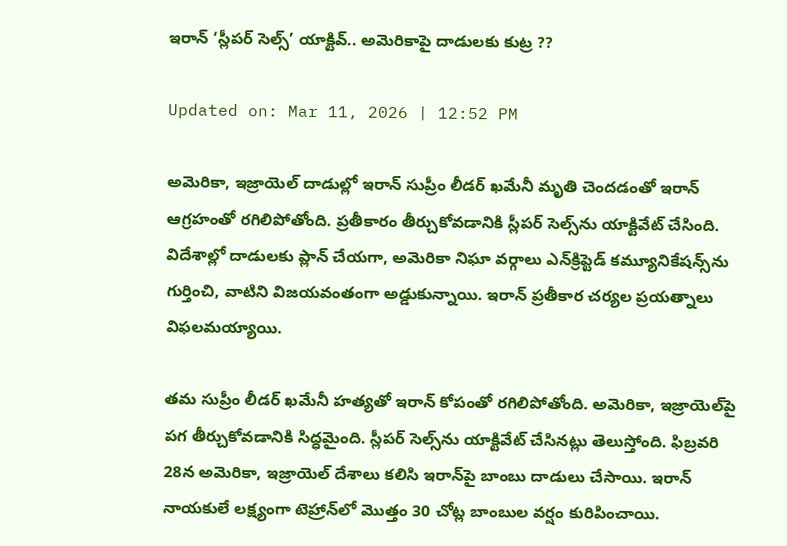ఇరాన్ ‘స్లీపర్ సెల్స్’ యాక్టివ్‌.. అమెరికాపై దాడులకు కుట్ర ??

Updated on: Mar 11, 2026 | 12:52 PM

అమెరికా, ఇజ్రాయెల్ దాడుల్లో ఇరాన్ సుప్రీం లీడర్ ఖమేనీ మృతి చెందడంతో ఇరాన్ ఆగ్రహంతో రగిలిపోతోంది. ప్రతీకారం తీర్చుకోవడానికి స్లీపర్ సెల్స్‌ను యాక్టివేట్ చేసింది. విదేశాల్లో దాడులకు ప్లాన్ చేయగా, అమెరికా నిఘా వర్గాలు ఎన్‌క్రిప్టెడ్ కమ్యూనికేషన్స్‌ను గుర్తించి, వాటిని విజయవంతంగా అడ్డుకున్నాయి. ఇరాన్ ప్రతీకార చర్యల ప్రయత్నాలు విఫలమయ్యాయి.

తమ సుప్రీం లీడర్ ఖమేనీ హత్యతో ఇరాన్ కోపంతో రగిలిపోతోంది. అమెరికా, ఇజ్రాయెల్‌పై పగ తీర్చుకోవడానికి సిద్ధమైంది. స్లీపర్ సెల్స్‌ను యాక్టివేట్ చేసినట్లు తెలుస్తోంది. ఫిబ్రవరి 28న అమెరికా, ఇజ్రాయెల్ దేశాలు కలిసి ఇరాన్‌పై బాంబు దాడులు చేసాయి. ఇరాన్ నాయకులే లక్ష్యంగా టెహ్రాన్‌లో మొత్తం 30 చోట్ల బాంబుల వర్షం కురిపించాయి.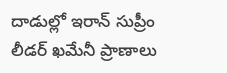దాడుల్లో ఇరాన్ సుప్రీం లీడర్ ఖమేనీ ప్రాణాలు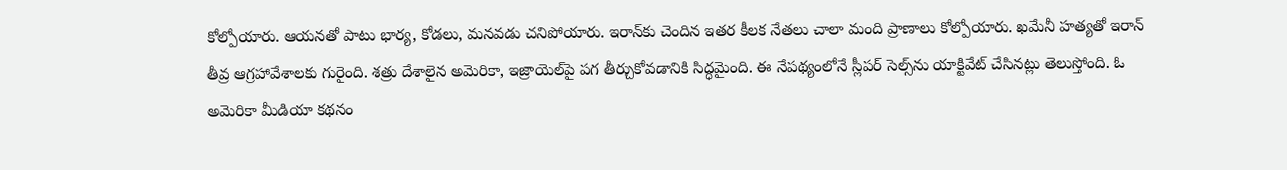కోల్పోయారు. ఆయనతో పాటు భార్య, కోడలు, మనవడు చనిపోయారు. ఇరాన్‌కు చెందిన ఇతర కీలక నేతలు చాలా మంది ప్రాణాలు కోల్పోయారు. ఖమేనీ హత్యతో ఇరాన్ తీవ్ర ఆగ్రహావేశాలకు గురైంది. శత్రు దేశాలైన అమెరికా, ఇజ్రాయెల్‌పై పగ తీర్చుకోవడానికి సిద్ధమైంది. ఈ నేపథ్యంలోనే స్లీపర్ సెల్స్‌ను యాక్టివేట్ చేసినట్లు తెలుస్తోంది. ఓ అమెరికా మీడియా కథనం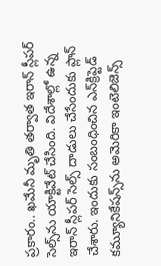ప్రకారం.. ఖమేనీ మృతి తర్వాత ఇరాన్ స్లీపర్ సెల్స్‌ను యాక్టివేట్ చేసింది. విదేశాల్లో ఉన్న ఇరాన్ స్లీపర్ సెల్స్ దాడులు చేసేందుకు ప్లాన్ చేశారు. ఇందుకు సంబంధించిన ఎన్‌క్రిప్టెడ్ కమ్యూనికేషన్స్‌ను అమెరికా ఇంటెలిజెన్స్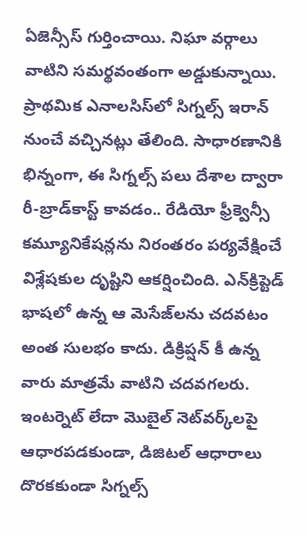ఏజెన్సీస్ గుర్తించాయి. నిఘా వర్గాలు వాటిని సమర్థవంతంగా అడ్డుకున్నాయి. ప్రాథమిక ఎనాలసిస్‌లో సిగ్నల్స్ ఇరాన్‌ నుంచే వచ్చినట్లు తేలింది. సాధారణానికి భిన్నంగా, ఈ సిగ్నల్స్ పలు దేశాల ద్వారా రీ-బ్రాడ్‌కాస్ట్ కావడం.. రేడియో ఫ్రీక్వెన్సీ కమ్యూనికేషన్లను నిరంతరం పర్యవేక్షించే విశ్లేషకుల దృష్టిని ఆకర్షించింది. ఎన్‌క్రిప్టెడ్ భాషలో ఉన్న ఆ మెసేజ్‌‌లను చదవటం అంత సులభం కాదు. డిక్రిప్షన్ కీ ఉన్న వారు మాత్రమే వాటిని చదవగలరు. ఇంటర్నెట్ లేదా మొబైల్ నెట్‌వర్క్‌లపై ఆధారపడకుండా, డిజిటల్ ఆధారాలు దొరకకుండా సిగ్నల్స్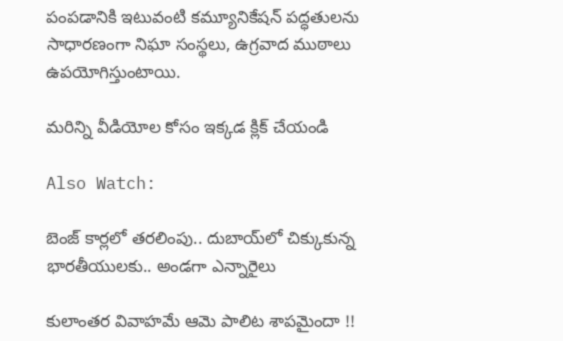పంపడానికి ఇటువంటి కమ్యూనికేషన్ పద్ధతులను సాధారణంగా నిఘా సంస్థలు, ఉగ్రవాద ముఠాలు ఉపయోగిస్తుంటాయి.

మరిన్ని వీడియోల కోసం ఇక్కడ క్లిక్ చేయండి

Also Watch:

బెంజ్‌ కార్లలో తరలింపు.. దుబాయ్‌లో చిక్కుకున్న భారతీయులకు.. అండగా ఎన్నారైలు

కులాంతర వివాహమే ఆమె పాలిట శాపమైందా !!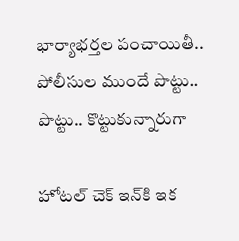భార్యాభర్తల పంచాయితీ.. పోలీసుల ముందే పొట్టు.. పొట్టు.. కొట్టుకున్నారుగా

హోటల్ చెక్‌ ఇన్‌కి ఇక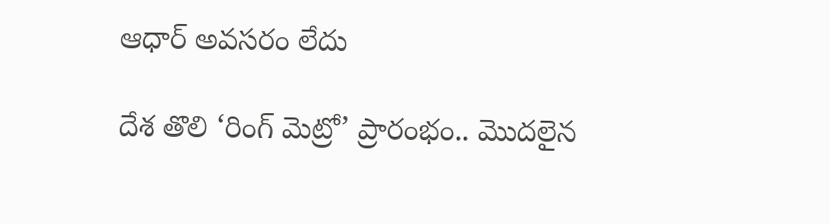ఆధార్ అవసరం లేదు

దేశ తొలి ‘రింగ్ మెట్రో’ ప్రారంభం.. మొదలైన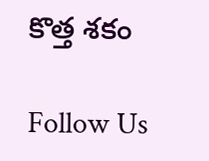కొత్త శకం

Follow Us